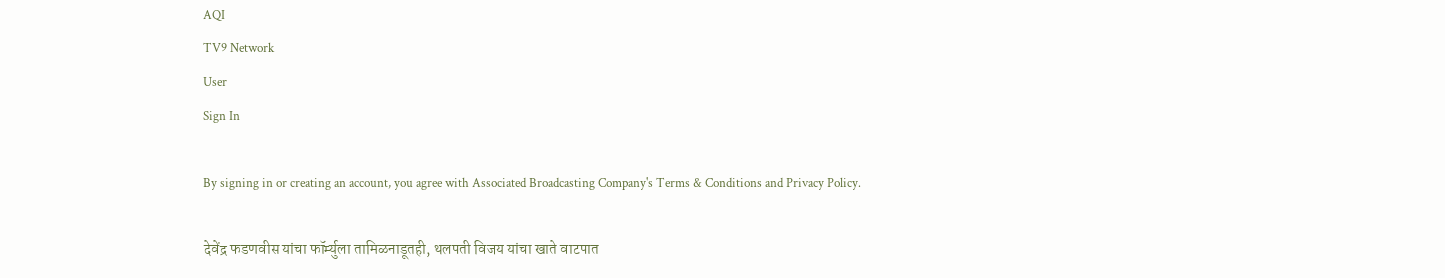AQI
TV9 Network
User
Sign In

By signing in or creating an account, you agree with Associated Broadcasting Company's Terms & Conditions and Privacy Policy.

देवेंद्र फडणवीस यांचा फॉर्म्युला तामिळनाडूतही, थलपती विजय यांचा खाते वाटपात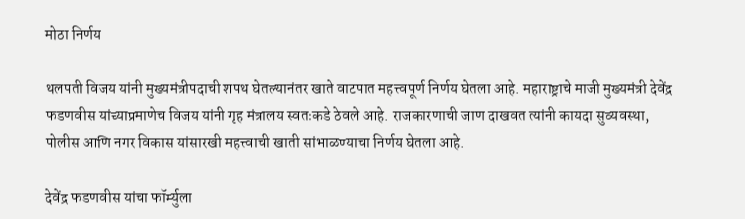मोठा निर्णय

थलपती विजय यांनी मुख्यमंत्रीपदाची शपथ घेतल्यानंतर खाते वाटपात महत्त्वपूर्ण निर्णय घेतला आहे. महाराष्ट्राचे माजी मुख्यमंत्री देवेंद्र फडणवीस यांच्याप्रमाणेच विजय यांनी गृह मंत्रालय स्वतःकडे ठेवले आहे. राजकारणाची जाण दाखवत त्यांनी कायदा सुव्यवस्था, पोलीस आणि नगर विकास यांसारखी महत्त्वाची खाती सांभाळण्याचा निर्णय घेतला आहे.

देवेंद्र फडणवीस यांचा फॉर्म्युला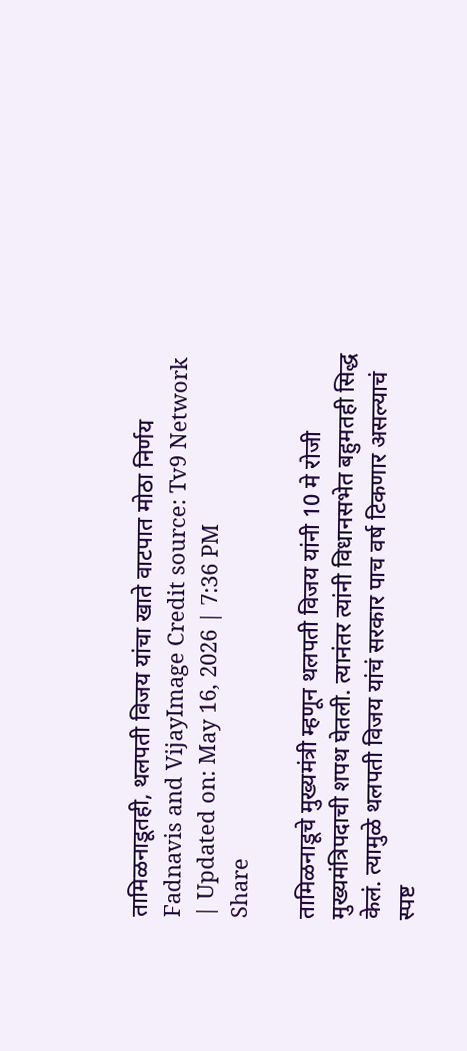तामिळनाडूतही, थलपती विजय यांचा खाते वाटपात मोठा निर्णय
Fadnavis and VijayImage Credit source: Tv9 Network
| Updated on: May 16, 2026 | 7:36 PM
Share

तामिळनाडूचे मुख्यमंत्री म्हणून थलपती विजय यांनी 10 मे रोजी मुख्यमंत्रिपदाची शपथ घेतली. त्यानंतर त्यांनी विधानसभेत बहुमतही सिद्ध केलं. त्यामुळे थलपती विजय यांचं सरकार पाच वर्ष टिकणार असल्याचं स्पष्ट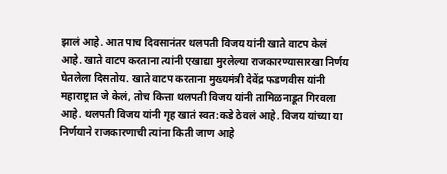झालं आहे. आत पाच दिवसानंतर थलपती विजय यांनी खाते वाटप केलं आहे. खाते वाटप करताना त्यांनी एखाद्या मुरलेल्या राजकारण्यासारखा निर्णय घेतलेला दिसतोय. खाते वाटप करताना मुख्यमंत्री देवेंद्र फडणवीस यांनी महाराष्ट्रात जे केलं, तोच कित्ता थलपती विजय यांनी तामिळनाडूत गिरवला आहे. थलपती विजय यांनी गृह खातं स्वत:कडे ठेवलं आहे. विजय यांच्या या निर्णयाने राजकारणाची त्यांना किती जाण आहे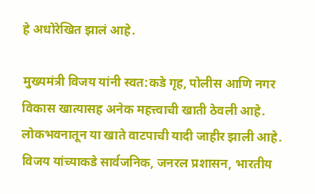हे अधोरेखित झालं आहे.

मुख्यमंत्री विजय यांनी स्वत:कडे गृह, पोलीस आणि नगर विकास खात्यासह अनेक महत्त्वाची खाती ठेवली आहे. लोकभवनातून या खाते वाटपाची यादी जाहीर झाली आहे. विजय यांच्याकडे सार्वजनिक, जनरल प्रशासन, भारतीय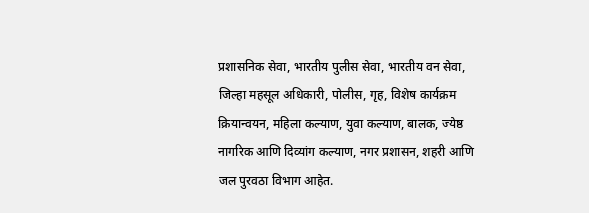प्रशासनिक सेवा, भारतीय पुलीस सेवा, भारतीय वन सेवा, जिल्हा महसूल अधिकारी, पोलीस, गृह, विशेष कार्यक्रम क्रियान्वयन, महिला कल्याण, युवा कल्याण, बालक, ज्येष्ठ नागरिक आणि दिव्यांग कल्याण, नगर प्रशासन, शहरी आणि जल पुरवठा विभाग आहेत.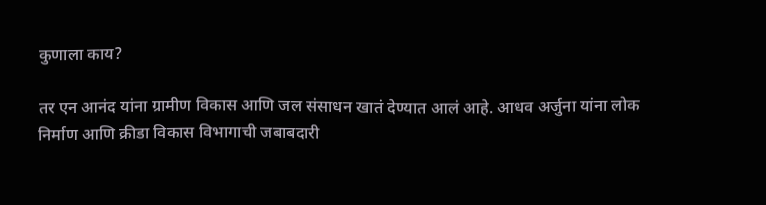कुणाला काय?

तर एन आनंद यांना ग्रामीण विकास आणि जल संसाधन खातं देण्यात आलं आहे. आधव अर्जुना यांना लोक निर्माण आणि क्रीडा विकास विभागाची जबाबदारी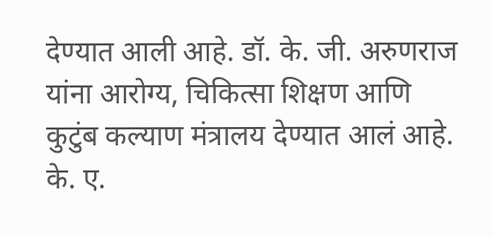देण्यात आली आहे. डॉ. के. जी. अरुणराज यांना आरोग्य, चिकित्सा शिक्षण आणि कुटुंब कल्याण मंत्रालय देण्यात आलं आहे. के. ए.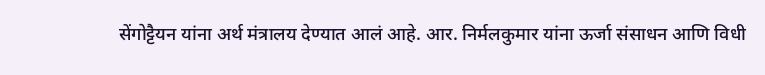सेंगोट्टैयन यांना अर्थ मंत्रालय देण्यात आलं आहे. आर. निर्मलकुमार यांना ऊर्जा संसाधन आणि विधी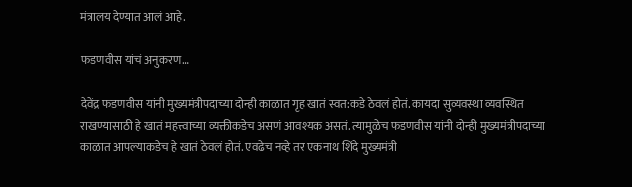मंत्रालय देण्यात आलं आहे.

फडणवीस यांचं अनुकरण…

देवेंद्र फडणवीस यांनी मुख्यमंत्रीपदाच्या दोन्ही काळात गृह खातं स्वत:कडे ठेवलं होतं. कायदा सुव्यवस्था व्यवस्थित राखण्यासाठी हे खातं महत्त्वाच्या व्यक्तीकडेच असणं आवश्यक असतं. त्यामुळेच फडणवीस यांनी दोन्ही मुख्यमंत्रीपदाच्या काळात आपल्याकडेच हे खातं ठेवलं होतं. एवढेच नव्हे तर एकनाथ शिंदे मुख्यमंत्री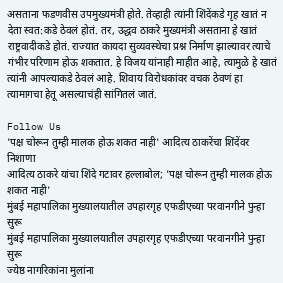असताना फडणवीस उपमुख्यमंत्री होते. तेव्हाही त्यांनी शिंदेंकडे गृह खातं न देता स्वत:कडे ठेवलं होतं. तर, उद्धव ठाकरे मुख्यमंत्री असताना हे खातं राष्ट्रवादीकडे होतं. राज्यात कायदा सुव्यवस्थेचा प्रश्न निर्माण झाल्यावर त्याचे गंभीर परिणाम होऊ शकतात. हे विजय यांनाही माहीत आहे, त्यामुळे हे खातं त्यांनी आपल्याकडे ठेवलं आहे. शिवाय विरोधकांवर वचक ठेवणं हा त्यामागचा हेतू असल्याचंही सांगितलं जातं.

Follow Us
'पक्ष चोरून तुम्ही मालक होऊ शकत नाही' आदित्य ठाकरेंचा शिंदेंवर निशाणा
आदित्य ठाकरे यांचा शिंदे गटावर हल्लाबोल; 'पक्ष चोरून तुम्ही मालक होऊ शकत नाही'
मुंबई महापालिका मुख्यालयातील उपहारगृह एफडीएच्या परवानगीने पुन्हा सुरू
मुंबई महापालिका मुख्यालयातील उपहारगृह एफडीएच्या परवानगीने पुन्हा सुरू
ज्येष्ठ नागरिकांना मुलांना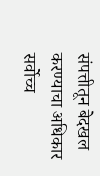संपत्तीतून बेदखल करण्याचा अधिकार
सर्वोच्च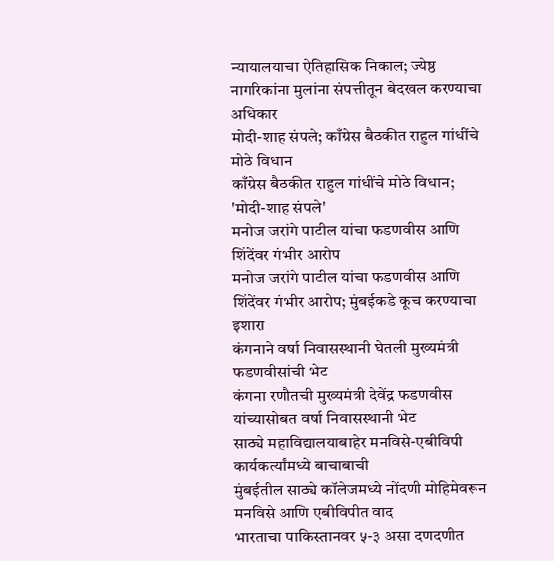न्यायालयाचा ऐतिहासिक निकाल; ज्येष्ठ नागरिकांना मुलांना संपत्तीतून बेदखल करण्याचा अधिकार
मोदी-शाह संपले; काँग्रेस बैठकीत राहुल गांधींचे मोठे विधान
काँग्रेस बैठकीत राहुल गांधींचे मोठे विधान; 'मोदी-शाह संपले'
मनोज जरांगे पाटील यांचा फडणवीस आणि शिंदेंवर गंभीर आरोप
मनोज जरांगे पाटील यांचा फडणवीस आणि शिंदेंवर गंभीर आरोप; मुंबईकडे कूच करण्याचा इशारा
कंगनाने वर्षा निवासस्थानी घेतली मुख्यमंत्री फडणवीसांची भेट
कंगना रणौतची मुख्यमंत्री देवेंद्र फडणवीस यांच्यासोबत वर्षा निवासस्थानी भेट
साठ्ये महाविद्यालयाबाहेर मनविसे-एबीविपी कार्यकर्त्यांमध्ये बाचाबाची
मुंबईतील साठ्ये कॉलेजमध्ये नोंदणी मोहिमेवरून मनविसे आणि एबीविपीत वाद
भारताचा पाकिस्तानवर ५-३ असा दणदणीत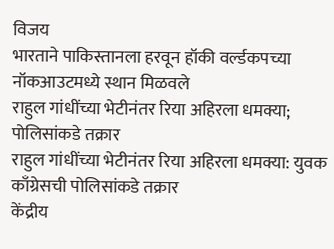विजय
भारताने पाकिस्तानला हरवून हॉकी वर्ल्डकपच्या नॉकआउटमध्ये स्थान मिळवले
राहुल गांधींच्या भेटीनंतर रिया अहिरला धमक्या; पोलिसांकडे तक्रार
राहुल गांधींच्या भेटीनंतर रिया अहिरला धमक्या: युवक काँग्रेसची पोलिसांकडे तक्रार
केंद्रीय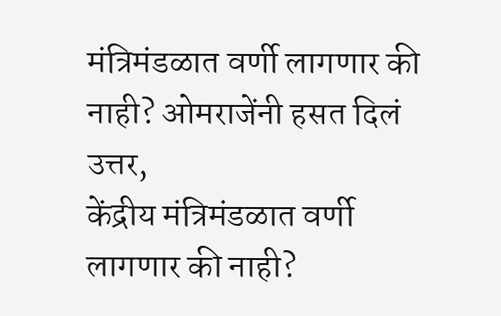मंत्रिमंडळात वर्णी लागणार की नाही? ओमराजेंनी हसत दिलं उत्तर,
केंद्रीय मंत्रिमंडळात वर्णी लागणार की नाही?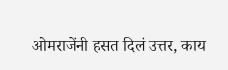ओमराजेंनी हसत दिलं उत्तर, काय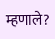म्हणाले?